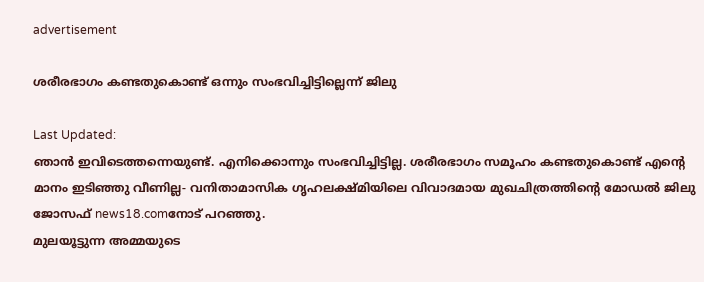advertisement

ശരീരഭാഗം കണ്ടതുകൊണ്ട് ഒന്നും സംഭവിച്ചിട്ടില്ലെന്ന് ജിലു

Last Updated:
ഞാൻ ഇവിടെത്തന്നെയുണ്ട്. എനിക്കൊന്നും സംഭവിച്ചിട്ടില്ല. ശരീരഭാഗം സമൂഹം കണ്ടതുകൊണ്ട് എന്റെ മാനം ഇടിഞ്ഞു വീണില്ല- വനിതാമാസിക ഗൃഹലക്ഷ്മിയിലെ വിവാദമായ മുഖചിത്രത്തിന്റെ മോഡൽ ജിലു ജോസഫ് news18.comനോട് പറഞ്ഞു.
മുലയൂട്ടുന്ന അമ്മയുടെ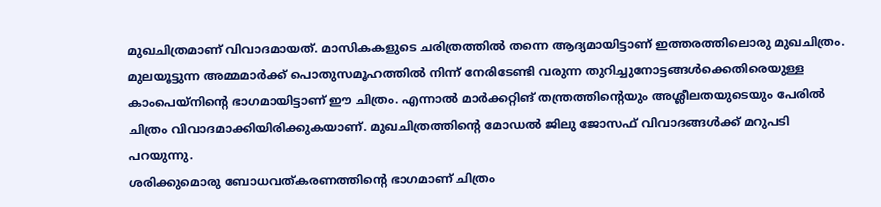മുഖചിത്രമാണ് വിവാദമായത്. മാസികകളുടെ ചരിത്രത്തിൽ തന്നെ ആദ്യമായിട്ടാണ് ഇത്തരത്തിലൊരു മുഖചിത്രം. മുലയൂട്ടുന്ന അമ്മമാർക്ക് പൊതുസമൂഹത്തിൽ നിന്ന് നേരിടേണ്ടി വരുന്ന തുറിച്ചുനോട്ടങ്ങൾക്കെതിരെയുള്ള കാംപെയ്നിന്റെ ഭാഗമായിട്ടാണ് ഈ ചിത്രം. എന്നാൽ മാർക്കറ്റിങ് തന്ത്രത്തിന്റെയും അശ്ലീലതയുടെയും പേരിൽ ചിത്രം വിവാദമാക്കിയിരിക്കുകയാണ്. മുഖചിത്രത്തിന്റെ മോഡൽ ജിലു ജോസഫ് വിവാദങ്ങൾക്ക് മറുപടി പറയുന്നു.
ശരിക്കുമൊരു ബോധവത്കരണത്തിന്റെ ഭാഗമാണ് ചിത്രം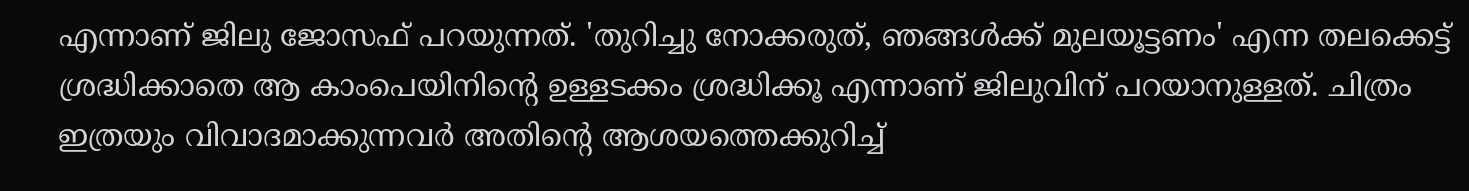എന്നാണ് ജിലു ജോസഫ് പറയുന്നത്. 'തുറിച്ചു നോക്കരുത്, ഞങ്ങൾക്ക് മുലയൂട്ടണം' എന്ന തലക്കെട്ട് ശ്രദ്ധിക്കാതെ ആ കാംപെയിനിന്റെ ഉള്ളടക്കം ശ്രദ്ധിക്കൂ എന്നാണ് ജിലുവിന് പറയാനുള്ളത്. ചിത്രം ഇത്രയും വിവാദമാക്കുന്നവർ അതിന്റെ ആശയത്തെക്കുറിച്ച്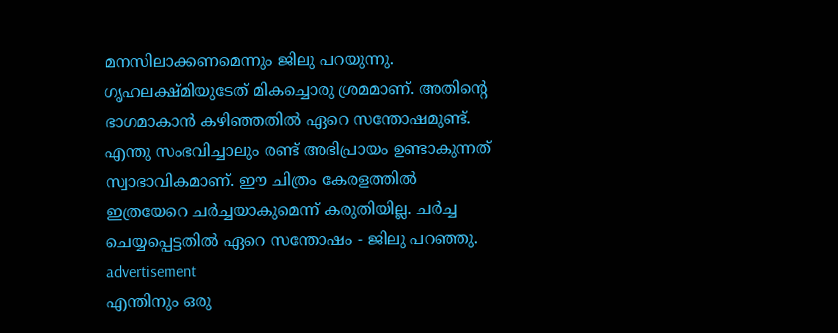മനസിലാക്കണമെന്നും ജിലു പറയുന്നു. ഗൃഹലക്ഷ്മിയുടേത് മികച്ചൊരു ശ്രമമാണ്. അതിന്റെ ഭാഗമാകാൻ കഴിഞ്ഞതിൽ ഏറെ സന്തോഷമുണ്ട്. എന്തു സംഭവിച്ചാലും രണ്ട് അഭിപ്രായം ഉണ്ടാകുന്നത് സ്വാഭാവികമാണ്. ഈ ചിത്രം കേരളത്തിൽ ഇത്രയേറെ ചർ‌ച്ചയാകുമെന്ന് കരുതിയില്ല. ചർച്ച ചെയ്യപ്പെട്ടതിൽ ഏറെ സന്തോഷം - ജിലു പറഞ്ഞു.
advertisement
എന്തിനും ഒരു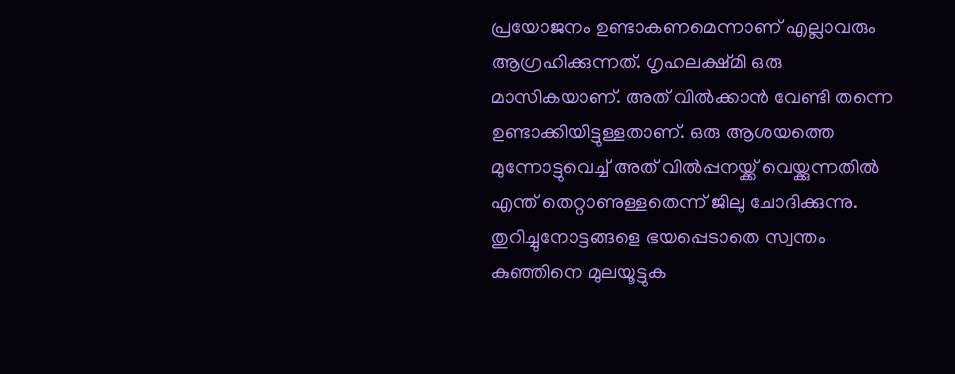പ്രയോജനം ഉണ്ടാകണമെന്നാണ് എല്ലാവരും ആഗ്രഹിക്കുന്നത്. ഗൃഹലക്ഷ്മി ഒരു മാസികയാണ്. അത് വിൽക്കാൻ വേണ്ടി തന്നെ ഉണ്ടാക്കിയിട്ടുള്ളതാണ്. ഒരു ആശയത്തെ മുന്നോട്ടുവെച്ച് അത് വിൽപ്പനയ്ക്ക് വെയ്ക്കുന്നതിൽ എന്ത് തെറ്റാണുള്ളതെന്ന് ജിലു ചോദിക്കുന്നു. തുറിച്ചുനോട്ടങ്ങളെ ഭയപ്പെടാതെ സ്വന്തം കുഞ്ഞിനെ മുലയൂട്ടുക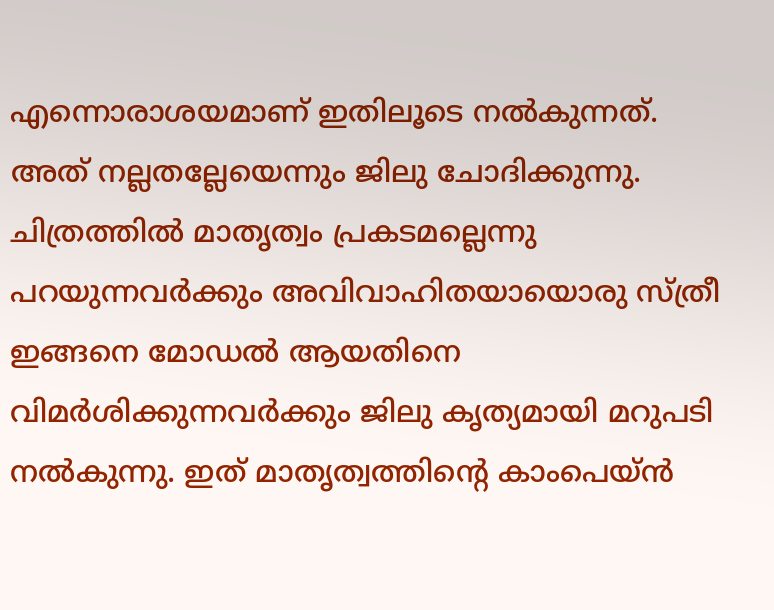എന്നൊരാശയമാണ് ഇതിലൂടെ നൽകുന്നത്. അത് നല്ലതല്ലേയെന്നും ജിലു ചോദിക്കുന്നു.
ചിത്രത്തിൽ മാതൃത്വം പ്രകടമല്ലെന്നു പറയുന്നവർക്കും അവിവാഹിതയായൊരു സ്ത്രീ ഇങ്ങനെ മോഡൽ ആയതിനെ വിമർശിക്കുന്നവർക്കും ജിലു കൃത്യമായി മറുപടി നൽകുന്നു. ഇത് മാതൃത്വത്തിന്റെ കാംപെയ്ൻ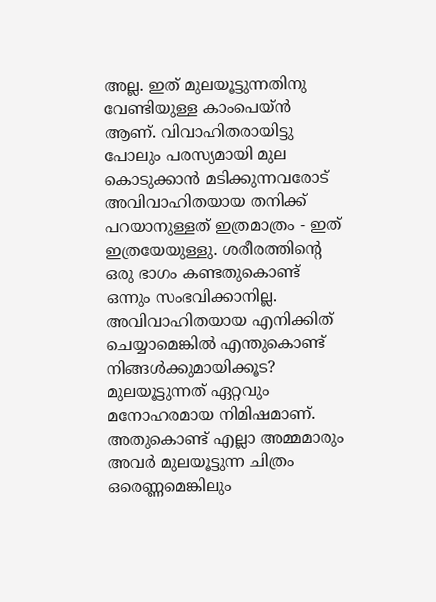അല്ല. ഇത് മുലയൂട്ടുന്നതിനു വേണ്ടിയുള്ള കാംപെയ്ൻ ആണ്. വിവാഹിതരായിട്ടു പോലും പരസ്യമായി മുല കൊടുക്കാൻ മടിക്കുന്നവരോട് അവിവാഹിതയായ തനിക്ക് പറയാനുള്ളത് ഇത്രമാത്രം - ഇത് ഇത്രയേയുള്ളു. ശരീരത്തിന്റെ ഒരു ഭാഗം കണ്ടതുകൊണ്ട് ഒന്നും സംഭവിക്കാനില്ല. അവിവാഹിതയായ എനിക്കിത് ചെയ്യാമെങ്കിൽ എന്തുകൊണ്ട് നിങ്ങൾക്കുമായിക്കൂട? മുലയൂട്ടുന്നത് ഏറ്റവും മനോഹരമായ നിമിഷമാണ്. അതുകൊണ്ട് എല്ലാ അമ്മമാരും അവർ മുലയൂട്ടുന്ന ചിത്രം ഒരെണ്ണമെങ്കിലും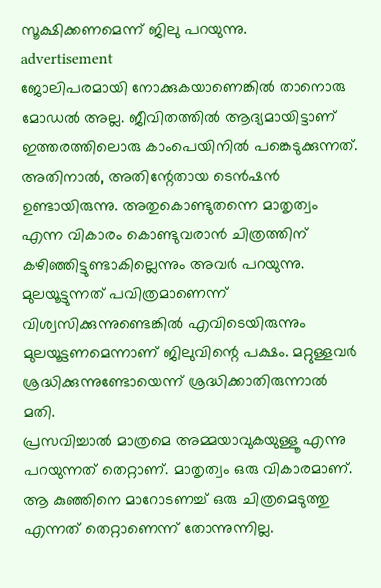സൂക്ഷിക്കണമെന്ന് ജിലു പറയുന്നു.
advertisement
ജോലിപരമായി നോക്കുകയാണെങ്കിൽ താനൊരു മോഡൽ അല്ല. ജീവിതത്തിൽ ആദ്യമായിട്ടാണ് ഇത്തരത്തിലൊരു കാംപെയിനിൽ പങ്കെടുക്കുന്നത്. അതിനാൽ, അതിന്റേതായ ടെൻഷൻ ഉണ്ടായിരുന്നു. അതുകൊണ്ടുതന്നെ മാതൃത്വം എന്ന വികാരം കൊണ്ടുവരാൻ ചിത്രത്തിന് കഴിഞ്ഞിട്ടുണ്ടാകില്ലെന്നും അവർ പറയുന്നു. മുലയൂട്ടുന്നത് പവിത്രമാണെന്ന് വിശ്വസിക്കുന്നുണ്ടെങ്കിൽ എവിടെയിരുന്നും മുലയൂട്ടണമെന്നാണ് ജിലുവിന്റെ പക്ഷം. മറ്റുള്ളവർ ശ്രദ്ധിക്കുന്നുണ്ടോയെന്ന് ശ്രദ്ധിക്കാതിരുന്നാൽ മതി.
പ്രസവിച്ചാൽ മാത്രമെ അമ്മയാവുകയുള്ളൂ എന്നു പറയുന്നത് തെറ്റാണ്. മാതൃത്വം ഒരു വികാരമാണ്. ആ കുഞ്ഞിനെ മാറോടണച്ച് ഒരു ചിത്രമെടുത്തു എന്നത് തെറ്റാണെന്ന് തോന്നുന്നില്ല.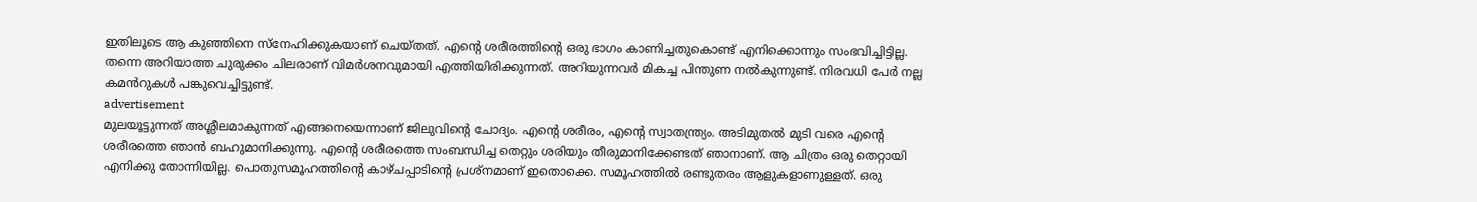ഇതിലൂടെ ആ കുഞ്ഞിനെ സ്നേഹിക്കുകയാണ് ചെയ്തത്. എന്റെ ശരീരത്തിന്റെ ഒരു ഭാഗം കാണിച്ചതുകൊണ്ട് എനിക്കൊന്നും സംഭവിച്ചിട്ടില്ല. തന്നെ അറിയാത്ത ചുരുക്കം ചിലരാണ് വിമർശനവുമായി എത്തിയിരിക്കുന്നത്. അറിയുന്നവർ മികച്ച പിന്തുണ നൽകുന്നുണ്ട്. നിരവധി പേർ നല്ല കമൻറുകൾ പങ്കുവെച്ചിട്ടുണ്ട്.
advertisement
മുലയൂട്ടുന്നത് അശ്ലീലമാകുന്നത് എങ്ങനെയെന്നാണ് ജിലുവിന്റെ ചോദ്യം. എന്റെ ശരീരം, എന്റെ സ്വാതന്ത്ര്യം. അടിമുതൽ മുടി വരെ എന്റെ ശരീരത്തെ ഞാൻ ബഹുമാനിക്കുന്നു. എന്റെ ശരീരത്തെ സംബന്ധിച്ച തെറ്റും ശരിയും തീരുമാനിക്കേണ്ടത് ഞാനാണ്. ആ ചിത്രം ഒരു തെറ്റായി എനിക്കു തോന്നിയില്ല. പൊതുസമൂഹത്തിന്റെ കാഴ്ചപ്പാടിന്റെ പ്രശ്നമാണ് ഇതൊക്കെ. സമൂഹത്തിൽ രണ്ടുതരം ആളുകളാണുള്ളത്. ഒരു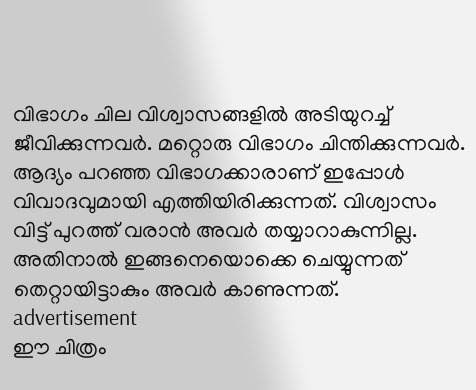വിഭാഗം ചില വിശ്വാസങ്ങളിൽ അടിയുറച്ച് ജീവിക്കുന്നവർ. മറ്റൊരു വിഭാഗം ചിന്തിക്കുന്നവർ. ആദ്യം പറഞ്ഞ വിഭാഗക്കാരാണ് ഇപ്പോൾ വിവാദവുമായി എത്തിയിരിക്കുന്നത്. വിശ്വാസം വിട്ട് പുറത്ത് വരാൻ അവർ തയ്യാറാകുന്നില്ല. അതിനാൽ ഇങ്ങനെയൊക്കെ ചെയ്യുന്നത് തെറ്റായിട്ടാകും അവർ കാണുന്നത്.
advertisement
ഈ ചിത്രം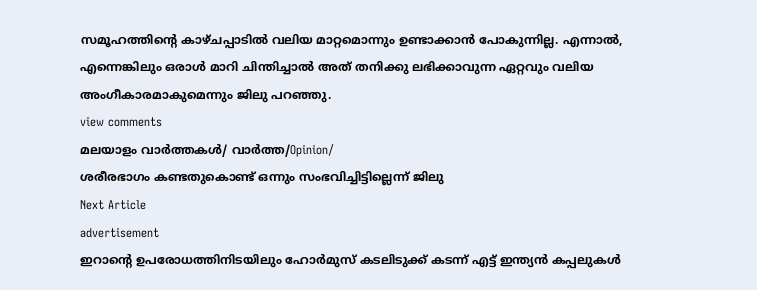സമൂഹത്തിന്റെ കാഴ്ചപ്പാടിൽ വലിയ മാറ്റമൊന്നും ഉണ്ടാക്കാൻ പോകുന്നില്ല. എന്നാൽ, എന്നെങ്കിലും ഒരാൾ മാറി ചിന്തിച്ചാൽ അത് തനിക്കു ലഭിക്കാവുന്ന ഏറ്റവും വലിയ അംഗീകാരമാകുമെന്നും ജിലു പറഞ്ഞു.
view comments
മലയാളം വാർത്തകൾ/ വാർത്ത/Opinion/
ശരീരഭാഗം കണ്ടതുകൊണ്ട് ഒന്നും സംഭവിച്ചിട്ടില്ലെന്ന് ജിലു
Next Article
advertisement
ഇറാൻ്റെ ഉപരോധത്തിനിടയിലും ഹോർമുസ് കടലിടുക്ക് കടന്ന് എട്ട് ഇന്ത്യൻ കപ്പലുകൾ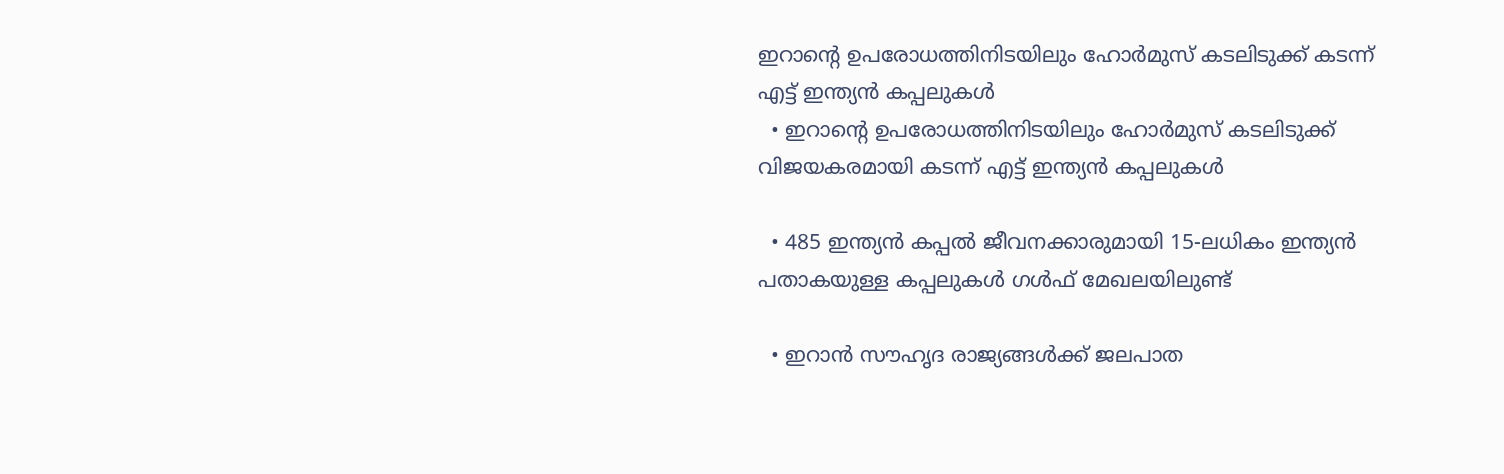ഇറാൻ്റെ ഉപരോധത്തിനിടയിലും ഹോർമുസ് കടലിടുക്ക് കടന്ന് എട്ട് ഇന്ത്യൻ കപ്പലുകൾ
  • ഇറാൻ്റെ ഉപരോധത്തിനിടയിലും ഹോർമുസ് കടലിടുക്ക് വിജയകരമായി കടന്ന് എട്ട് ഇന്ത്യൻ കപ്പലുകൾ

  • 485 ഇന്ത്യൻ കപ്പൽ ജീവനക്കാരുമായി 15-ലധികം ഇന്ത്യൻ പതാകയുള്ള കപ്പലുകൾ ഗൾഫ് മേഖലയിലുണ്ട്

  • ഇറാൻ സൗഹൃദ രാജ്യങ്ങൾക്ക് ജലപാത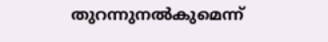തുറന്നുനൽകുമെന്ന്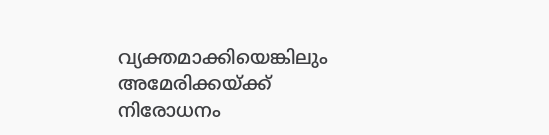വ്യക്തമാക്കിയെങ്കിലും അമേരിക്കയ്ക്ക് നിരോധനം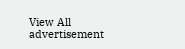View All
advertisement